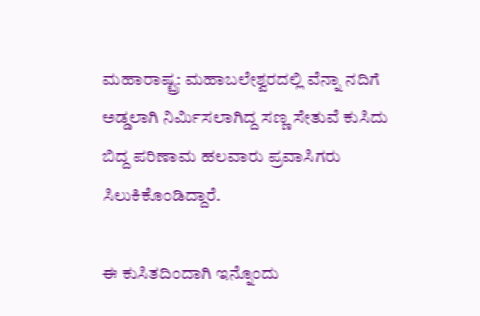ಮಹಾರಾಷ್ಟ್ರ: ಮಹಾಬಲೇಶ್ವರದಲ್ಲಿ ವೆನ್ನಾ ನದಿಗೆ ಅಡ್ಡಲಾಗಿ ನಿರ್ಮಿಸಲಾಗಿದ್ದ ಸಣ್ಣ ಸೇತುವೆ ಕುಸಿದು ಬಿದ್ದ ಪರಿಣಾಮ ಹಲವಾರು ಪ್ರವಾಸಿಗರು ಸಿಲುಕಿಕೊಂಡಿದ್ದಾರೆ.

ಈ ಕುಸಿತದಿಂದಾಗಿ ಇನ್ನೊಂದು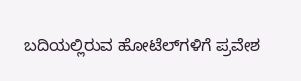ಬದಿಯಲ್ಲಿರುವ ಹೋಟೆಲ್‌ಗಳಿಗೆ ಪ್ರವೇಶ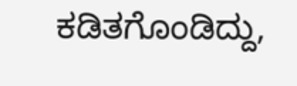ಕಡಿತಗೊಂಡಿದ್ದು,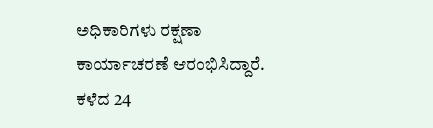ಅಧಿಕಾರಿಗಳು ರಕ್ಷಣಾ ಕಾರ್ಯಾಚರಣೆ ಆರಂಭಿಸಿದ್ದಾರೆ. ಕಳೆದ 24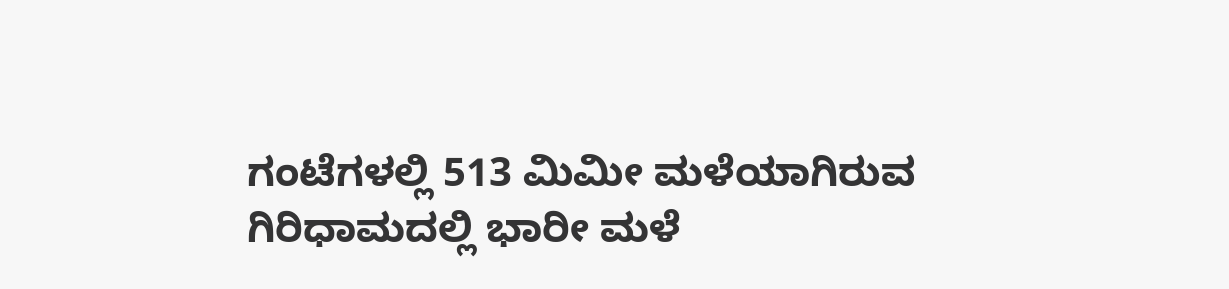ಗಂಟೆಗಳಲ್ಲಿ 513 ಮಿಮೀ ಮಳೆಯಾಗಿರುವ ಗಿರಿಧಾಮದಲ್ಲಿ ಭಾರೀ ಮಳೆ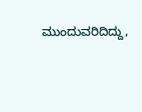ಮುಂದುವರಿದಿದ್ದು,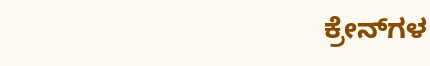ಕ್ರೇನ್‌ಗಳ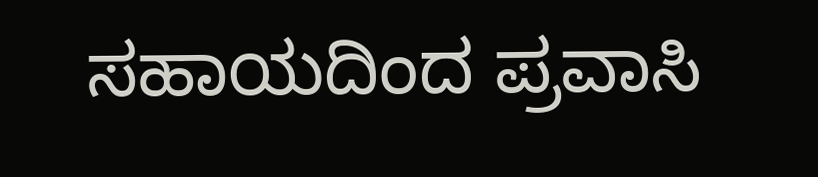ಸಹಾಯದಿಂದ ಪ್ರವಾಸಿ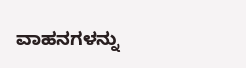ವಾಹನಗಳನ್ನು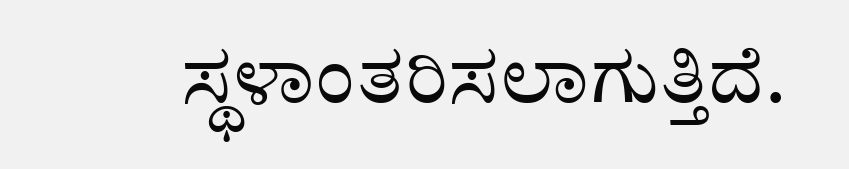ಸ್ಥಳಾಂತರಿಸಲಾಗುತ್ತಿದೆ.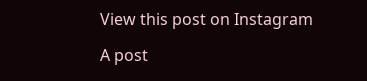View this post on Instagram

A post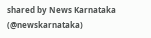shared by News Karnataka (@newskarnataka)